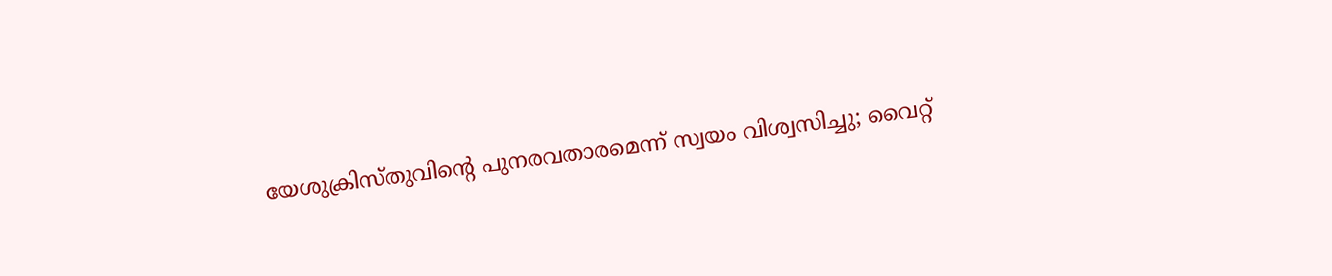യേശുക്രിസ്തുവിന്റെ പുനരവതാരമെന്ന് സ്വയം വിശ്വസിച്ചു; വൈറ്റ്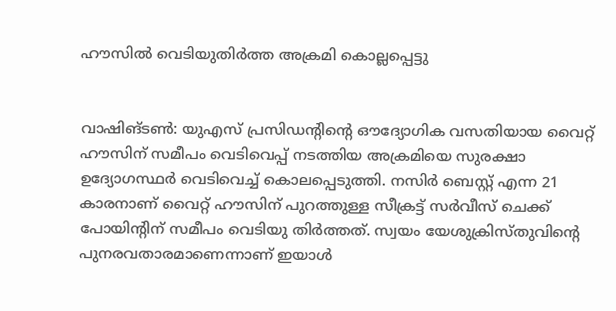ഹൗസില്‍ വെടിയുതിര്‍ത്ത അക്രമി കൊല്ലപ്പെട്ടു


വാഷിങ്ടണ്‍: യുഎസ് പ്രസിഡന്റിന്റെ ഔദ്യോഗിക വസതിയായ വൈറ്റ് ഹൗസിന് സമീപം വെടിവെപ്പ് നടത്തിയ അക്രമിയെ സുരക്ഷാ ഉദ്യോഗസ്ഥര്‍ വെടിവെച്ച് കൊലപ്പെടുത്തി. നസിര്‍ ബെസ്റ്റ് എന്ന 21 കാരനാണ് വൈറ്റ് ഹൗസിന് പുറത്തുള്ള സീക്രട്ട് സര്‍വീസ് ചെക്ക് പോയിന്റിന് സമീപം വെടിയു തിര്‍ത്തത്. സ്വയം യേശുക്രിസ്തുവിന്റെ പുനരവതാരമാണെന്നാണ് ഇയാള്‍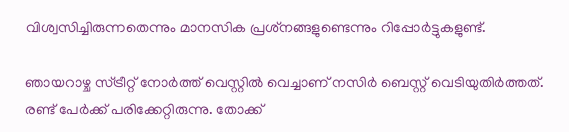വിശ്വസിച്ചിരുന്നതെന്നും മാനസിക പ്രശ്‌നങ്ങളുണ്ടെന്നും റിപ്പോര്‍ട്ടുകളുണ്ട്.

ഞായറാഴ്ച സ്ട്രീറ്റ് നോര്‍ത്ത് വെസ്റ്റില്‍ വെച്ചാണ് നസിര്‍ ബെസ്റ്റ് വെടിയുതിര്‍ത്തത്. രണ്ട് പേര്‍ക്ക് പരിക്കേറ്റിരുന്നു. തോക്ക്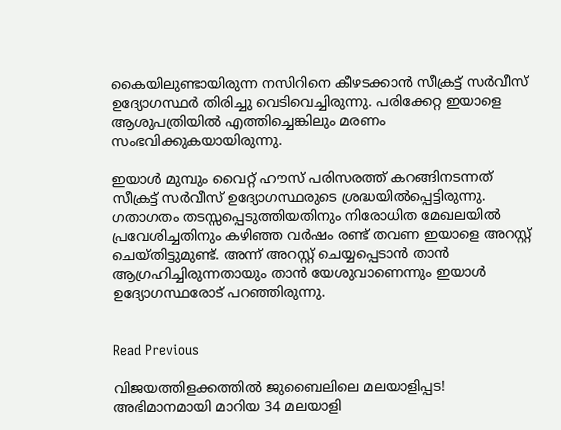കൈയിലുണ്ടായിരുന്ന നസിറിനെ കീഴടക്കാന്‍ സീക്രട്ട് സര്‍വീസ് ഉദ്യോഗസ്ഥര്‍ തിരിച്ചു വെടിവെച്ചിരുന്നു. പരിക്കേറ്റ ഇയാളെ ആശുപത്രിയില്‍ എത്തിച്ചെങ്കിലും മരണം സംഭവിക്കുകയായിരുന്നു.

ഇയാള്‍ മുമ്പും വൈറ്റ് ഹൗസ് പരിസരത്ത് കറങ്ങിനടന്നത് സീക്രട്ട് സര്‍വീസ് ഉദ്യോഗസ്ഥരുടെ ശ്രദ്ധയില്‍പ്പെട്ടിരുന്നു. ഗതാഗതം തടസ്സപ്പെടുത്തിയതിനും നിരോധിത മേഖലയില്‍ പ്രവേശിച്ചതിനും കഴിഞ്ഞ വര്‍ഷം രണ്ട് തവണ ഇയാളെ അറസ്റ്റ് ചെയ്തിട്ടുമുണ്ട്. അന്ന് അറസ്റ്റ് ചെയ്യപ്പെടാന്‍ താന്‍ ആഗ്രഹിച്ചിരുന്നതായും താന്‍ യേശുവാണെന്നും ഇയാള്‍ ഉദ്യോഗസ്ഥരോട് പറഞ്ഞിരുന്നു.


Read Previous

വിജയത്തിളക്കത്തിൽ ജുബൈലിലെ മലയാളിപ്പട! അഭിമാനമായി മാറിയ 34 മലയാളി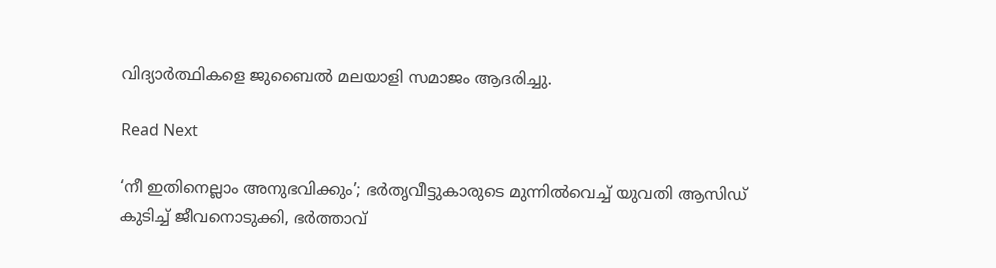വിദ്യാർത്ഥികളെ ജുബൈൽ മലയാളി സമാജം ആദരിച്ചു.

Read Next

‘നീ ഇതിനെല്ലാം അനുഭവിക്കും’; ഭര്‍തൃവീട്ടുകാരുടെ മുന്നില്‍വെച്ച് യുവതി ആസിഡ് കുടിച്ച് ജീവനൊടുക്കി, ഭര്‍ത്താവ്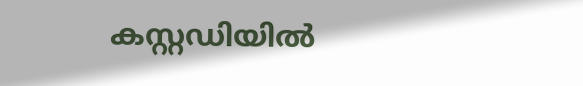കസ്റ്റഡിയില്‍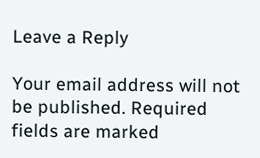Leave a Reply

Your email address will not be published. Required fields are marked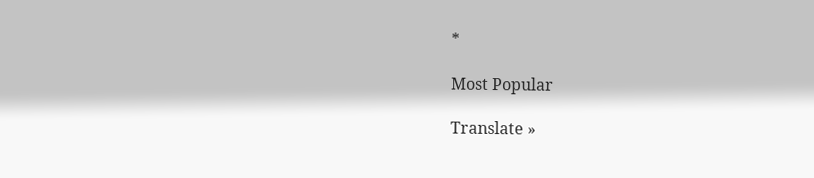*

Most Popular

Translate »